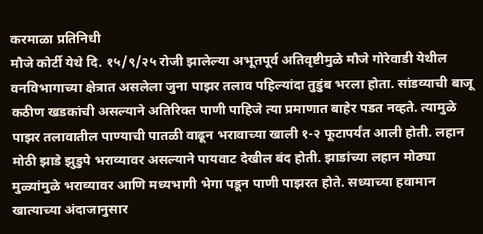करमाळा प्रतिनिधी
मौजे कोर्टी येथे दि. १५/९/२५ रोजी झालेल्या अभूतपूर्व अतिवृष्टीमुळे मौजे गोरेवाडी येथील वनविभागाच्या क्षेत्रात असलेला जुना पाझर तलाव पहिल्यांदा तुडुंब भरला होता. सांडव्याची बाजू कठीण खडकांची असल्याने अतिरिक्त पाणी पाहिजे त्या प्रमाणात बाहेर पडत नव्हते. त्यामुळे पाझर तलावातील पाण्याची पातळी वाढून भरावाच्या खाली १-२ फूटापर्यंत आली होती. लहान मोठी झाडे झुडुपे भराव्यावर असल्याने पायवाट देखील बंद होती. झाडांच्या लहान मोठ्या मुळ्यांमुळे भराव्यावर आणि मध्यभागी भेगा पडून पाणी पाझरत होते. सध्याच्या हवामान खात्याच्या अंदाजानुसार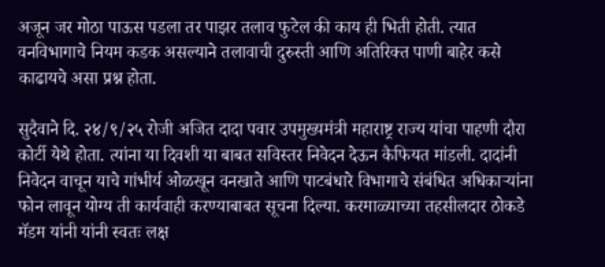अजून जर मोठा पाऊस पडला तर पाझर तलाव फुटेल की काय ही भिती होती. त्यात वनविभागाचे नियम कडक असल्याने तलावाची दुरुस्ती आणि अतिरिक्त पाणी बाहेर कसे काढायचे असा प्रश्न होता.

सुदैवाने दि. २४/९/२५ रोजी अजित दादा पवार उपमुख्यमंत्री महाराष्ट्र राज्य यांचा पाहणी दौरा कोर्टी येथे होता. त्यांना या दिवशी या बाबत सविस्तर निवेदन देऊन कैफियत मांडली. दादांनी निवेदन वाचून याचे गांभीर्य ओळखून वनखाते आणि पाटबंधारे विभागाचे संबंधित अधिकाऱ्यांना फोन लावून योग्य ती कार्यवाही करण्याबाबत सूचना दिल्या. करमाळ्याच्या तहसीलदार ठोकडे मॅडम यांनी यांनी स्वतः लक्ष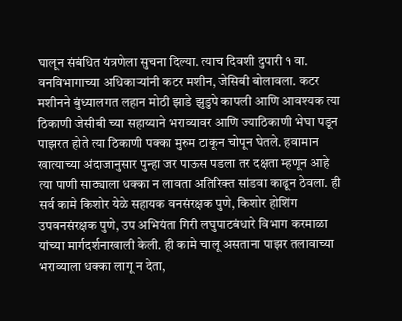घालून संबंधित यंत्रणेला सुचना दिल्या. त्याच दिवशी दुपारी १ वा. वनविभागाच्या अधिकाऱ्यांनी कटर मशीन, जेसिबी बोलावला. कटर मशीनने बुंध्यालगत लहान मोठी झाडे झुडुपे कापली आणि आवश्यक त्या ठिकाणी जेसीबी च्या सहाय्याने भराव्यावर आणि ज्याठिकाणी भेघा पडून पाझरत होते त्या ठिकाणी पक्का मुरुम टाकून चोपून घेतले. हवामान खात्याच्या अंदाजानुसार पुन्हा जर पाऊस पडला तर दक्षता म्हणून आहे त्या पाणी साठ्याला धक्का न लावता अतिरिक्त सांडवा काढून ठेवला. ही सर्व कामे किशोर येळे सहायक वनसंरक्षक पुणे, किशोर होशिंग उपवनसंरक्षक पुणे, उप अभियंता गिरी लघुपाटबंधारे विभाग करमाळा यांच्या मार्गदर्शनाखाली केली. ही कामे चालू असताना पाझर तलावाच्या भराव्याला धक्का लागू न देता,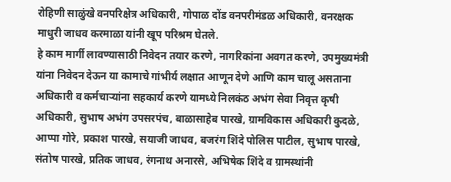रोहिणी साळुंखे वनपरिक्षेत्र अधिकारी, गोपाळ दोंड वनपरीमंडळ अधिकारी, वनरक्षक माधुरी जाधव करमाळा यांनी खूप परिश्रम घेतले.
हे काम मार्गी लावण्यासाठी निवेदन तयार करणे, नागरिकांना अवगत करणे, उपमुख्यमंत्री यांना निवेदन देऊन या कामाचे गांभीर्य लक्षात आणून देणे आणि काम चालू असताना अधिकारी व कर्मचाऱ्यांना सहकार्य करणे यामध्ये निलकंठ अभंग सेवा निवृत्त कृषी अधिकारी, सुभाष अभंग उपसरपंच, बाळासाहेब पारखे, ग्रामविकास अधिकारी कुदळे, आप्पा गोरे, प्रकाश पारखे, सयाजी जाधव, बजरंग शिंदे पोलिस पाटील, सुभाष पारखे, संतोष पारखे, प्रतिक जाधव, रंगनाथ अनारसे, अभिषेक शिंदे व ग्रामस्थांनी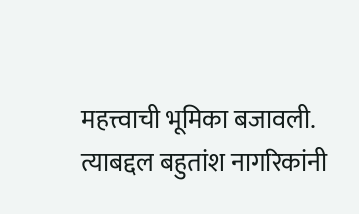महत्त्वाची भूमिका बजावली. त्याबद्दल बहुतांश नागरिकांनी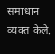समाधान व्यक्त केले.